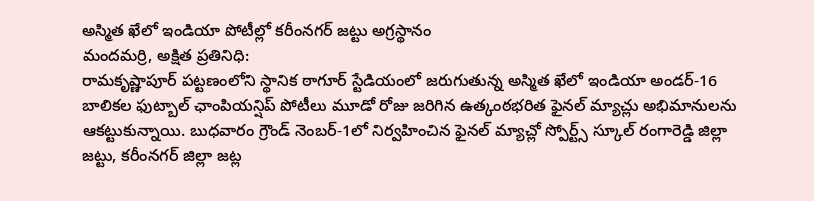అస్మిత ఖేలో ఇండియా పోటీల్లో కరీంనగర్ జట్టు అగ్రస్థానం
మందమర్రి, అక్షిత ప్రతినిధి:
రామకృష్ణాపూర్ పట్టణంలోని స్థానిక ఠాగూర్ స్టేడియంలో జరుగుతున్న అస్మిత ఖేలో ఇండియా అండర్-16 బాలికల ఫుట్బాల్ ఛాంపియన్షిప్ పోటీలు మూడో రోజు జరిగిన ఉత్కంఠభరిత ఫైనల్ మ్యాచ్లు అభిమానులను ఆకట్టుకున్నాయి. బుధవారం గ్రౌండ్ నెంబర్-1లో నిర్వహించిన ఫైనల్ మ్యాచ్లో స్పోర్ట్స్ స్కూల్ రంగారెడ్డి జిల్లా జట్టు, కరీంనగర్ జిల్లా జట్ల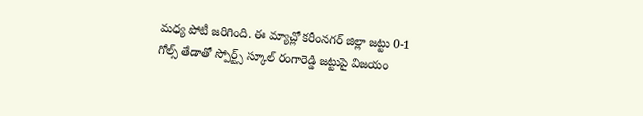మధ్య పోటీ జరిగింది. ఈ మ్యాచ్లో కరీంనగర్ జిల్లా జట్టు 0-1 గోల్స్ తేడాతో స్పోర్ట్స్ స్కూల్ రంగారెడ్డి జట్టుపై విజయం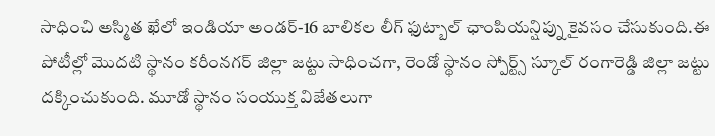సాధించి అస్మిత ఖేలో ఇండియా అండర్-16 బాలికల లీగ్ ఫుట్బాల్ ఛాంపియన్షిప్ను కైవసం చేసుకుంది.ఈ పోటీల్లో మొదటి స్థానం కరీంనగర్ జిల్లా జట్టు సాధించగా, రెండో స్థానం స్పోర్ట్స్ స్కూల్ రంగారెడ్డి జిల్లా జట్టు దక్కించుకుంది. మూడో స్థానం సంయుక్త విజేతలుగా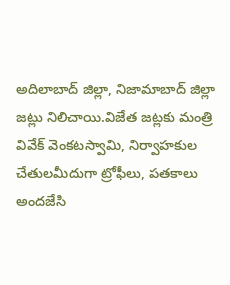అదిలాబాద్ జిల్లా, నిజామాబాద్ జిల్లా జట్లు నిలిచాయి.విజేత జట్లకు మంత్రి వివేక్ వెంకటస్వామి, నిర్వాహకుల చేతులమీదుగా ట్రోఫీలు, పతకాలు అందజేసి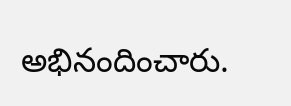అభినందించారు.